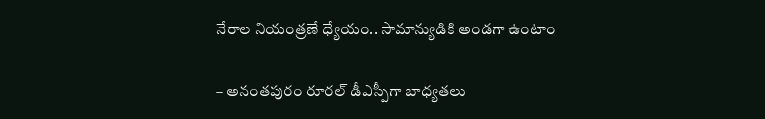నేరాల నియంత్రణే ధ్యేయం.. సామాన్యుడికి అండగా ఉంటాం

– అనంతపురం రూరల్ డీఎస్పీగా బాధ్యతలు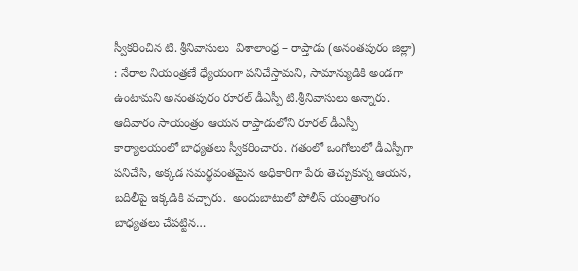స్వీకరించిన టి. శ్రీనివాసులు  విశాలాంధ్ర – రాప్తాడు (అనంతపురం జిల్లా) : నేరాల నియంత్రణే ధ్యేయంగా పనిచేస్తామని, సామాన్యుడికి అండగా ఉంటామని అనంతపురం రూరల్ డీఎస్పీ టి.శ్రీనివాసులు అన్నారు. ఆదివారం సాయంత్రం ఆయన రాప్తాడులోని రూరల్ డీఎస్పీ కార్యాలయంలో బాధ్యతలు స్వీకరించారు. గతంలో ఒంగోలులో డీఎస్పీగా పనిచేసి, అక్కడ సమర్థవంతమైన అధికారిగా పేరు తెచ్చుకున్న ఆయన, బదిలీపై ఇక్కడికి వచ్చారు.  అందుబాటులో పోలీస్ యంత్రాంగం బాధ్యతలు చేపట్టిన…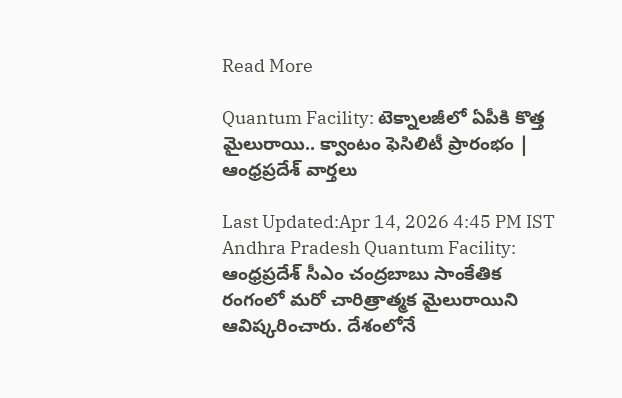Read More

Quantum Facility: టెక్నాలజీలో ఏపీకి కొత్త మైలురాయి.. క్వాంటం ఫెసిలిటీ ప్రారంభం | ఆంధ్రప్రదేశ్ వార్తలు

Last Updated:Apr 14, 2026 4:45 PM IST Andhra Pradesh Quantum Facility: ఆంధ్రప్రదేశ్ సీఎం చంద్రబాబు సాంకేతిక రంగంలో మరో చారిత్రాత్మక మైలురాయిని ఆవిష్కరించారు. దేశంలోనే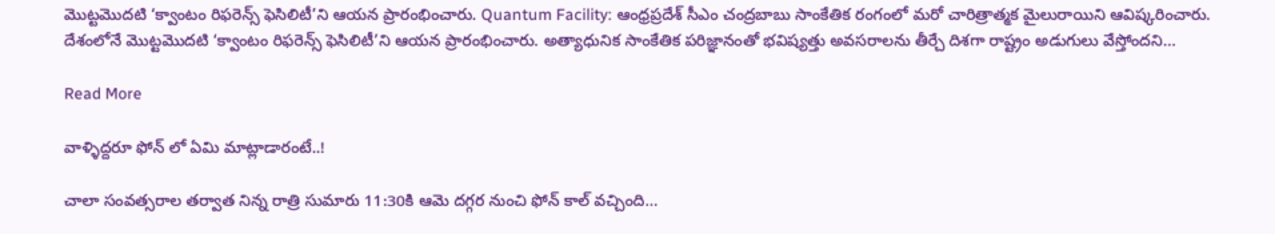మొట్టమొదటి ‘క్వాంటం రిఫరెన్స్ ఫెసిలిటీ’ని ఆయన ప్రారంభించారు. Quantum Facility: ఆంధ్రప్రదేశ్ సీఎం చంద్రబాబు సాంకేతిక రంగంలో మరో చారిత్రాత్మక మైలురాయిని ఆవిష్కరించారు. దేశంలోనే మొట్టమొదటి ‘క్వాంటం రిఫరెన్స్ ఫెసిలిటీ’ని ఆయన ప్రారంభించారు. అత్యాధునిక సాంకేతిక పరిజ్ఞానంతో భవిష్యత్తు అవసరాలను తీర్చే దిశగా రాష్ట్రం అడుగులు వేస్తోందని…

Read More

వాళ్ళిద్దరూ ఫోన్ లో ఏమి మాట్లాడారంటే..!

చాలా సంవత్సరాల తర్వాత నిన్న రాత్రి సుమారు 11:30కి ఆమె దగ్గర నుంచి ఫోన్ కాల్ వచ్చింది…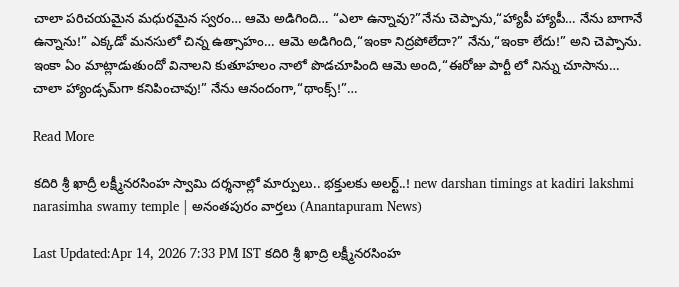చాలా పరిచయమైన మధురమైన స్వరం… ఆమె అడిగింది… “ఎలా ఉన్నావు?”నేను చెప్పాను,“హ్యాపీ హ్యాపీ… నేను బాగానే ఉన్నాను!” ఎక్కడో మనసులో చిన్న ఉత్సాహం… ఆమె అడిగింది,“ఇంకా నిద్రపోలేదా?” నేను,“ఇంకా లేదు!” అని చెప్పాను. ఇంకా ఏం మాట్లాడుతుందో వినాలని కుతూహలం నాలో పొడచూపింది ఆమె అంది,“ఈరోజు పార్టీ లో నిన్ను చూసాను… చాలా హ్యాండ్సమ్‌గా కనిపించావు!” నేను ఆనందంగా,“థాంక్స్!”…

Read More

కదిరి శ్రీ ఖాద్రీ లక్ష్మీనరసింహ స్వామి దర్శనాల్లో మార్పులు.. భక్తులకు అలర్ట్..! new darshan timings at kadiri lakshmi narasimha swamy temple | అనంతపురం వార్తలు (Anantapuram News)

Last Updated:Apr 14, 2026 7:33 PM IST కదిరి శ్రీ ఖాద్రి లక్ష్మీనరసింహ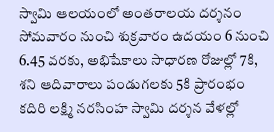స్వామి ఆలయంలో అంతరాలయ దర్శనం సోమవారం నుంచి శుక్రవారం ఉదయం 6 నుంచి 6.45 వరకు, అభిషేకాలు సాధారణ రోజుల్లో 7కి, శని ఆదివారాలు పండుగలకు 5కి ప్రారంభం కదిరి లక్ష్మి నరసింహ స్వామి దర్శన వేళల్లో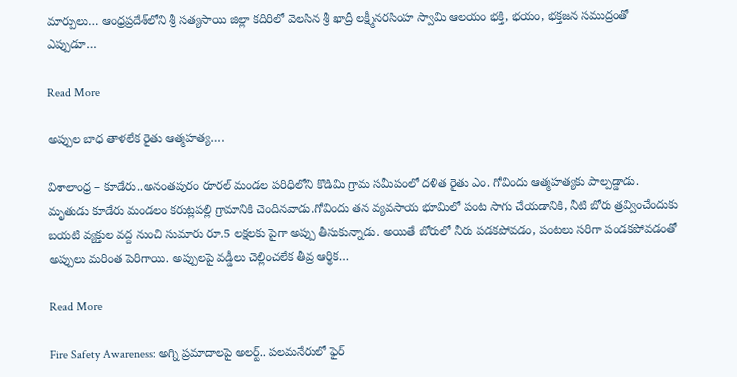మార్పులు… ఆంధ్రప్రదేశ్‌లోని శ్రీ సత్యసాయి జిల్లా కదిరిలో వెలసిన శ్రీ ఖాద్రీ లక్ష్మీనరసింహ స్వామి ఆలయం భక్తి, భయం, భక్తజన సముద్రంతో ఎప్పుడూ…

Read More

అప్పుల బాధ తాళలేక రైతు ఆత్మహత్య….

విశాలాంధ్ర – కూడేరు..అనంతపురం రూరల్ మండల పరిధిలోని కొడిమి గ్రామ సమీపంలో దళిత రైతు ఎం. గోవిందు ఆత్మహత్యకు పాల్పడ్డాడు. మృతుడు కూడేరు మండలం కరుట్లపల్లి గ్రామానికి చెందినవాడు.గోవిందు తన వ్యవసాయ భూమిలో పంట సాగు చేయడానికి, నీటి బోరు త్రవ్వించేందుకు బయటి వ్యక్తుల వద్ద నుంచి సుమారు రూ.5 లక్షలకు పైగా అప్పు తీసుకున్నాడు. అయితే బోరులో నీరు పడకపోవడం, పంటలు సరిగా పండకపోవడంతో అప్పులు మరింత పెరిగాయి. అప్పులపై వడ్డీలు చెల్లించలేక తీవ్ర ఆర్థిక…

Read More

Fire Safety Awareness: అగ్ని ప్రమాదాలపై అలర్ట్.. పలమనేరులో ఫైర్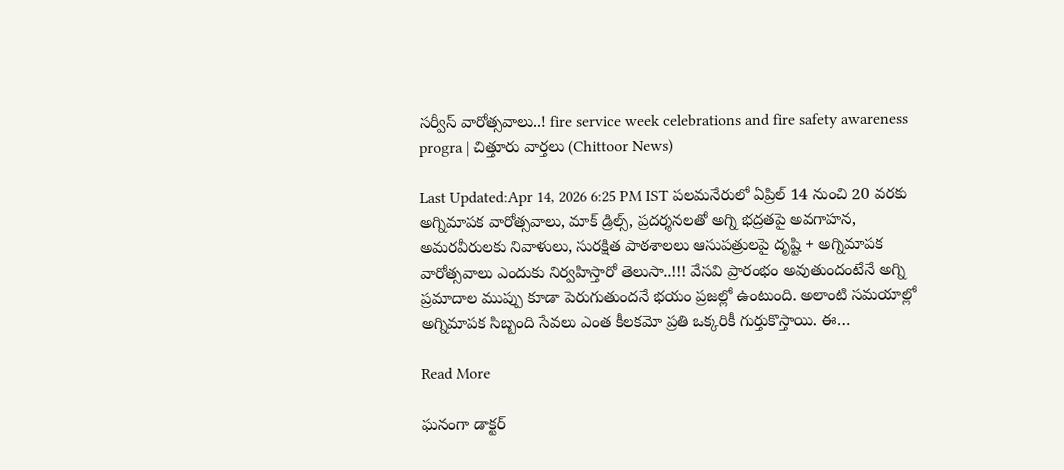సర్వీస్ వారోత్సవాలు..! fire service week celebrations and fire safety awareness progra | చిత్తూరు వార్తలు (Chittoor News)

Last Updated:Apr 14, 2026 6:25 PM IST పలమనేరులో ఏప్రిల్ 14 నుంచి 20 వరకు అగ్నిమాపక వారోత్సవాలు, మాక్ డ్రిల్స్, ప్రదర్శనలతో అగ్ని భద్రతపై అవగాహన, అమరవీరులకు నివాళులు, సురక్షిత పాఠశాలలు ఆసుపత్రులపై దృష్టి + అగ్నిమాపక వారోత్సవాలు ఎందుకు నిర్వహిస్తారో తెలుసా..!!! వేసవి ప్రారంభం అవుతుందంటేనే అగ్ని ప్రమాదాల ముప్పు కూడా పెరుగుతుందనే భయం ప్రజల్లో ఉంటుంది. అలాంటి సమయాల్లో అగ్నిమాపక సిబ్బంది సేవలు ఎంత కీలకమో ప్రతి ఒక్కరికీ గుర్తుకొస్తాయి. ఈ…

Read More

ఘనంగా డాక్టర్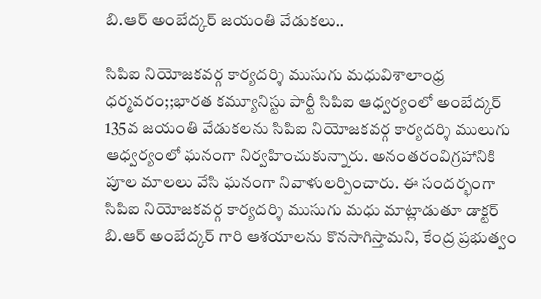బి.ఆర్ అంబేద్కర్ జయంతి వేడుకలు..

సిపిఐ నియోజకవర్గ కార్యదర్శి ముసుగు మధువిశాలాంధ్ర ధర్మవరం;;భారత కమ్యూనిస్టు పార్టీ సిపిఐ ఆధ్వర్యంలో అంబేద్కర్ 135వ జయంతి వేడుకలను సిపిఐ నియోజకవర్గ కార్యదర్శి ములుగు ఆధ్వర్యంలో ఘనంగా నిర్వహించుకున్నారు. అనంతరంవిగ్రహానికి పూల మాలలు వేసి ఘనంగా నివాళులర్పించారు. ఈ సందర్భంగా సిపిఐ నియోజకవర్గ కార్యదర్శి ముసుగు మధు మాట్లాడుతూ డాక్టర్ బి.ఆర్ అంబేద్కర్ గారి ఆశయాలను కొనసాగిస్తామని, కేంద్ర ప్రభుత్వం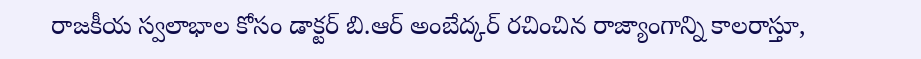రాజకీయ స్వలాభాల కోసం డాక్టర్ బి.ఆర్ అంబేద్కర్ రచించిన రాజ్యాంగాన్ని కాలరాస్తూ,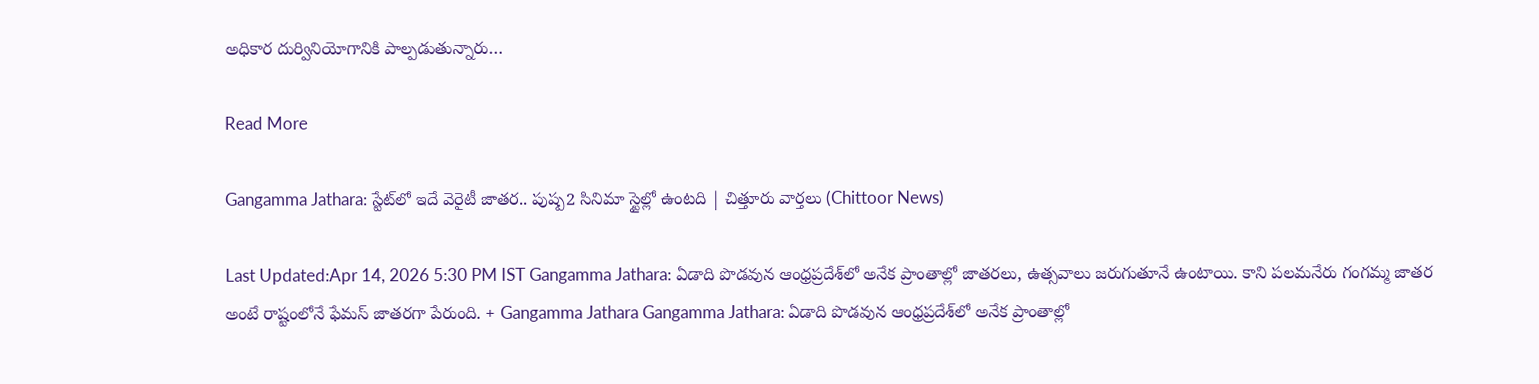అధికార దుర్వినియోగానికి పాల్పడుతున్నారు…

Read More

Gangamma Jathara: స్టేట్‌లో ఇదే వెరైటీ జాతర.. పుష్ప2 సినిమా స్టైల్లో ఉంటది | చిత్తూరు వార్తలు (Chittoor News)

Last Updated:Apr 14, 2026 5:30 PM IST Gangamma Jathara: ఏడాది పొడవున ఆంధ్రప్రదేశ్‌లో అనేక ప్రాంతాల్లో జాతరలు, ఉత్సవాలు జరుగుతూనే ఉంటాయి. కాని పలమనేరు గంగమ్మ జాతర అంటే రాష్టంలోనే ఫేమస్ జాతరగా పేరుంది. + Gangamma Jathara Gangamma Jathara: ఏడాది పొడవున ఆంధ్రప్రదేశ్‌లో అనేక ప్రాంతాల్లో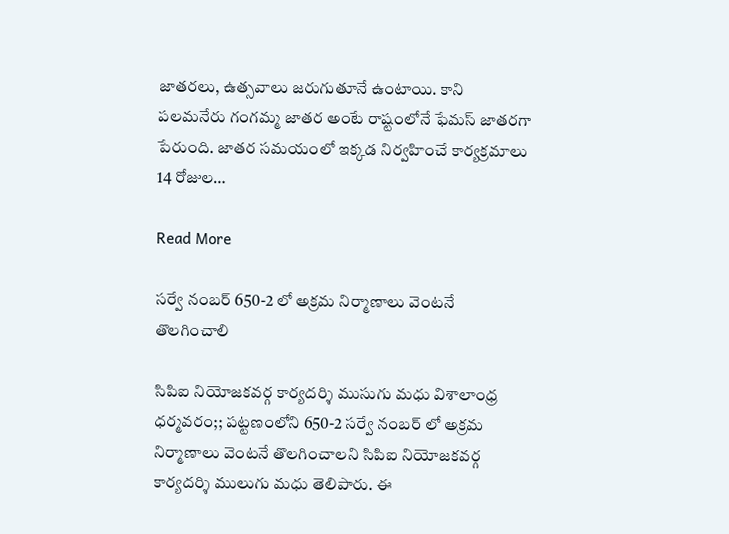జాతరలు, ఉత్సవాలు జరుగుతూనే ఉంటాయి. కాని పలమనేరు గంగమ్మ జాతర అంటే రాష్టంలోనే ఫేమస్ జాతరగా పేరుంది. జాతర సమయంలో ఇక్కడ నిర్వహించే కార్యక్రమాలు 14 రోజుల…

Read More

సర్వే నంబర్ 650-2 లో అక్రమ నిర్మాణాలు వెంటనే తొలగించాలి

సిపిఐ నియోజకవర్గ కార్యదర్శి ముసుగు మధు విశాలాంధ్ర ధర్మవరం;; పట్టణంలోని 650-2 సర్వే నంబర్ లో అక్రమ నిర్మాణాలు వెంటనే తొలగించాలని సిపిఐ నియోజకవర్గ కార్యదర్శి ములుగు మధు తెలిపారు. ఈ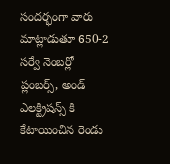సందర్భంగా వారు మాట్లాడుతూ 650-2 సర్వే నెంబర్లో ప్లంబర్స్, అండ్ ఎలక్ట్రిషన్స్ కి కేటాయించిన రెండు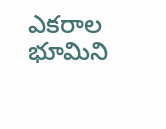ఎకరాల భూమిని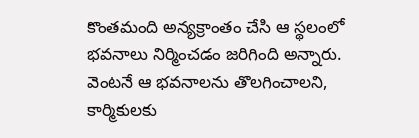కొంతమంది అన్యక్రాంతం చేసి ఆ స్థలంలో భవనాలు నిర్మించడం జరిగింది అన్నారు. వెంటనే ఆ భవనాలను తొలగించాలని, కార్మికులకు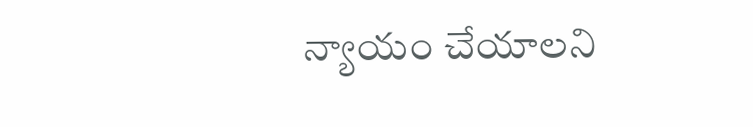న్యాయం చేయాలని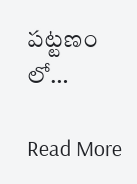పట్టణం లో…

Read More